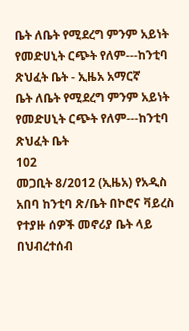ቤት ለቤት የሚደረግ ምንም አይነት የመድሀኒት ርጭት የለም---ከንቲባ ጽህፈት ቤት - ኢዜአ አማርኛ
ቤት ለቤት የሚደረግ ምንም አይነት የመድሀኒት ርጭት የለም---ከንቲባ ጽህፈት ቤት
102
መጋቢት 8/2012 (ኢዜአ) የአዲስ አበባ ከንቲባ ጽ/ቤት በኮሮና ቫይረስ የተያዙ ሰዎች መኖሪያ ቤት ላይ በህብረተሰብ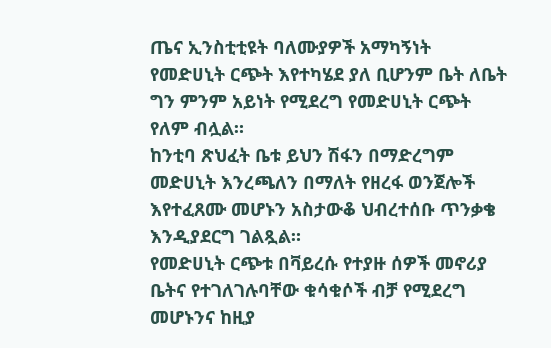ጤና ኢንስቲቲዩት ባለሙያዎች አማካኝነት የመድሀኒት ርጭት እየተካሄደ ያለ ቢሆንም ቤት ለቤት ግን ምንም አይነት የሚደረግ የመድሀኒት ርጭት የለም ብሏል።
ከንቲባ ጽህፈት ቤቱ ይህን ሽፋን በማድረግም መድሀኒት እንረጫለን በማለት የዘረፋ ወንጀሎች እየተፈጸሙ መሆኑን አስታውቆ ህብረተሰቡ ጥንቃቄ እንዲያደርግ ገልጿል።
የመድሀኒት ርጭቱ በቫይረሱ የተያዙ ሰዎች መኖሪያ ቤትና የተገለገሉባቸው ቁሳቁሶች ብቻ የሚደረግ መሆኑንና ከዚያ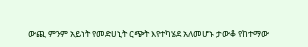ውጪ ምንም አይነት የመድሀኒት ርጭት እየተካሄደ አለመሆኑ ታውቆ የከተማው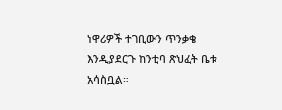ነዋሪዎች ተገቢውን ጥንቃቄ እንዲያደርጉ ከንቲባ ጽህፈት ቤቱ አሳስቧል።